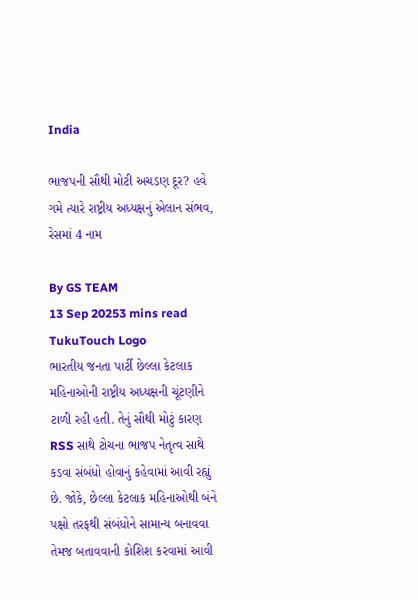India

ભાજપની સૌથી મોટી અચડણ દૂર? હવે ગમે ત્યારે રાષ્ટ્રીય અધ્યક્ષનું એલાન સંભવ, રેસમાં 4 નામ

By GS TEAM
13 Sep 20253 mins read
TukuTouch Logo
ભારતીય જનતા પાર્ટી છેલ્લા કેટલાક મહિનાઓની રાષ્ટ્રીય અધ્યક્ષની ચૂંટણીને ટાળી રહી હતી. તેનું સૌથી મોટું કારણ RSS સાથે ટોચના ભાજપ નેતૃત્વ સાથે કડવા સંબંધો હોવાનું કહેવામાં આવી રહ્યું છે. જોકે, છેલ્લા કેટલાક મહિનાઓથી બંને પક્ષો તરફથી સંબંધોને સામાન્ય બનાવવા તેમજ બતાવવાની કોશિશ કરવામાં આવી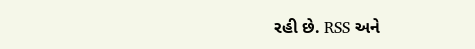રહી છે. RSS અને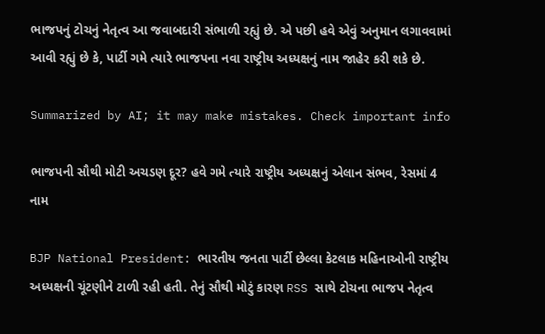ભાજપનું ટોચનું નેતૃત્વ આ જવાબદારી સંભાળી રહ્યું છે. એ પછી હવે એવું અનુમાન લગાવવામાં આવી રહ્યું છે કે, પાર્ટી ગમે ત્યારે ભાજપના નવા રાષ્ટ્રીય અધ્યક્ષનું નામ જાહેર કરી શકે છે.

Summarized by AI; it may make mistakes. Check important info

ભાજપની સૌથી મોટી અચડણ દૂર? હવે ગમે ત્યારે રાષ્ટ્રીય અધ્યક્ષનું એલાન સંભવ, રેસમાં 4 નામ

BJP National President: ભારતીય જનતા પાર્ટી છેલ્લા કેટલાક મહિનાઓની રાષ્ટ્રીય અધ્યક્ષની ચૂંટણીને ટાળી રહી હતી. તેનું સૌથી મોટું કારણ RSS સાથે ટોચના ભાજપ નેતૃત્વ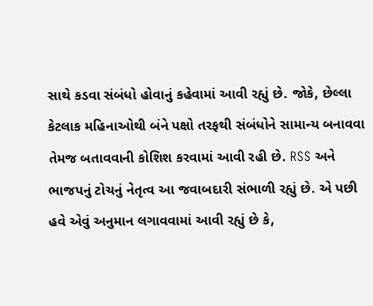સાથે કડવા સંબંધો હોવાનું કહેવામાં આવી રહ્યું છે. જોકે, છેલ્લા કેટલાક મહિનાઓથી બંને પક્ષો તરફથી સંબંધોને સામાન્ય બનાવવા તેમજ બતાવવાની કોશિશ કરવામાં આવી રહી છે. RSS અને ભાજપનું ટોચનું નેતૃત્વ આ જવાબદારી સંભાળી રહ્યું છે. એ પછી હવે એવું અનુમાન લગાવવામાં આવી રહ્યું છે કે,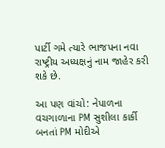પાર્ટી ગમે ત્યારે ભાજપના નવા રાષ્ટ્રીય અધ્યક્ષનું નામ જાહેર કરી શકે છે.

આ પણ વાંચો: નેપાળના વચગાળાના PM સુશીલા કાર્કી બનતાં PM મોદીએ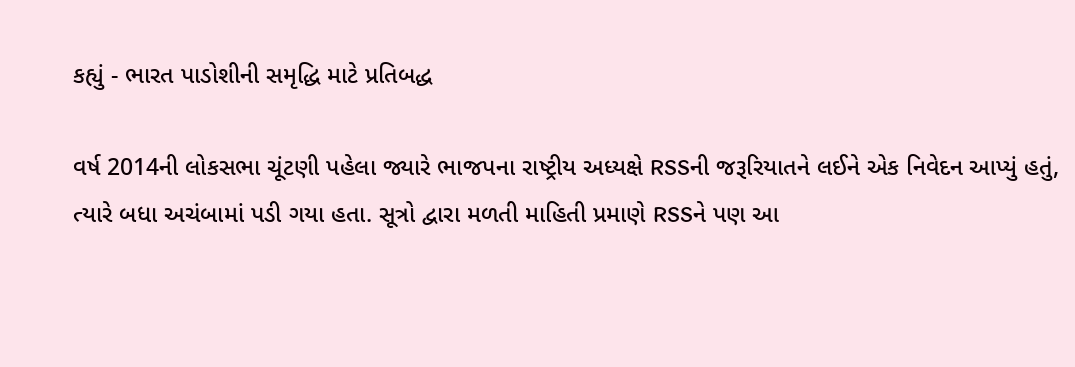કહ્યું - ભારત પાડોશીની સમૃદ્ધિ માટે પ્રતિબદ્ધ

વર્ષ 2014ની લોકસભા ચૂંટણી પહેલા જ્યારે ભાજપના રાષ્ટ્રીય અધ્યક્ષે RSSની જરૂરિયાતને લઈને એક નિવેદન આપ્યું હતું, ત્યારે બધા અચંબામાં પડી ગયા હતા. સૂત્રો દ્વારા મળતી માહિતી પ્રમાણે RSSને પણ આ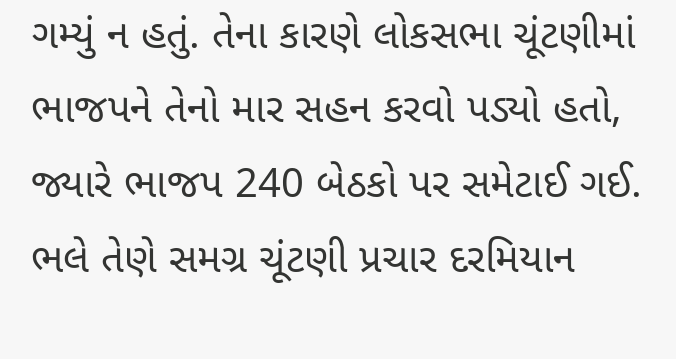ગમ્યું ન હતું. તેના કારણે લોકસભા ચૂંટણીમાં ભાજપને તેનો માર સહન કરવો પડ્યો હતો, જ્યારે ભાજપ 240 બેઠકો પર સમેટાઈ ગઈ. ભલે તેણે સમગ્ર ચૂંટણી પ્રચાર દરમિયાન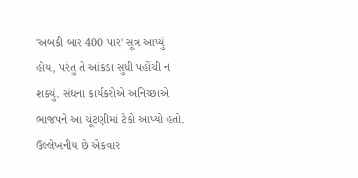'અબકી બાર 400 પાર' સૂત્ર આપ્યું હોય, પરંતુ તે આંકડા સુધી પહોંચી ન શક્યું. સંઘના કાર્યકરોએ અનિચ્છાએ ભાજપને આ ચૂંટણીમાં ટેકો આપ્યો હતો. ઉલ્લેખનીય છે એકવાર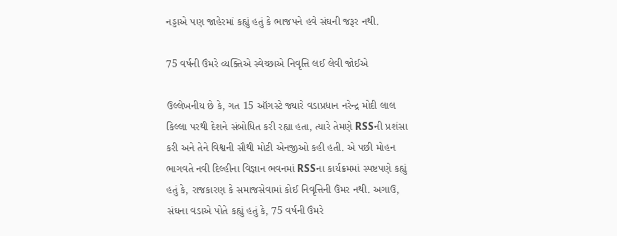નડ્ડાએ પણ જાહેરમાં કહ્યું હતું કે ભાજપને હવે સંઘની જરૂર નથી.

75 વર્ષની ઉંમરે વ્યક્તિએ સ્વેચ્છાએ નિવૃત્તિ લઈ લેવી જોઈએ

ઉલ્લેખનીય છે કે, ગત 15 ઑગસ્ટે જ્યારે વડાપ્રધાન નરેન્દ્ર મોદી લાલ કિલ્લા પરથી દેશને સંબોધિત કરી રહ્યા હતા, ત્યારે તેમણે RSSની પ્રશંસા કરી અને તેને વિશ્વની સૌથી મોટી એનજીઓ કહી હતી. એ પછી મોહન ભાગવતે નવી દિલ્હીના વિજ્ઞાન ભવનમાં RSSના કાર્યક્રમમાં સ્પષ્ટપણે કહ્યું હતું કે, રાજકારણ કે સમાજસેવામાં કોઈ નિવૃત્તિની ઉંમર નથી. અગાઉ, સંઘના વડાએ પોતે કહ્યું હતું કે, 75 વર્ષની ઉંમરે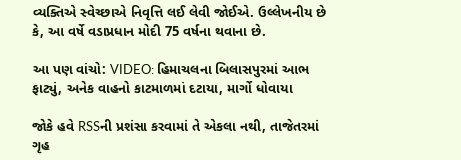વ્યક્તિએ સ્વેચ્છાએ નિવૃત્તિ લઈ લેવી જોઈએ. ઉલ્લેખનીય છે કે, આ વર્ષે વડાપ્રધાન મોદી 75 વર્ષના થવાના છે.

આ પણ વાંચો: VIDEO: હિમાચલના બિલાસપુરમાં આભ ફાટ્યું, અનેક વાહનો કાટમાળમાં દટાયા, માર્ગો ધોવાયા

જોકે હવે RSSની પ્રશંસા કરવામાં તે એકલા નથી, તાજેતરમાં ગૃહ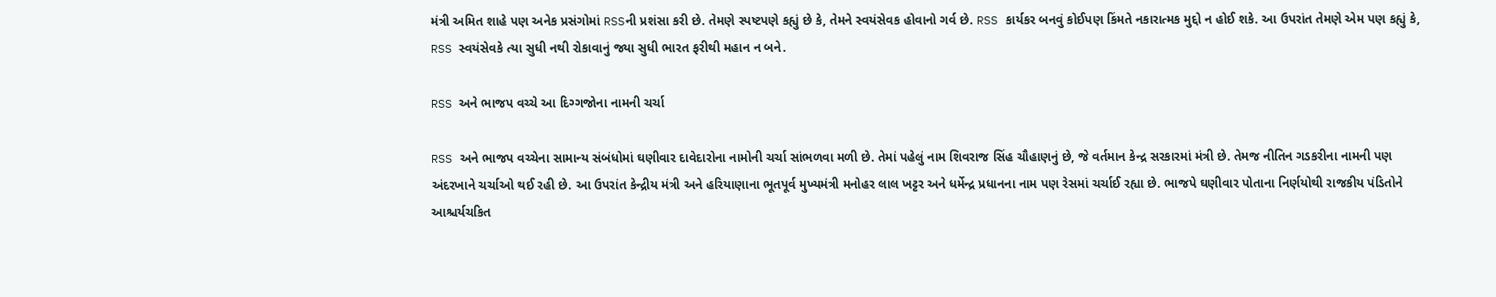મંત્રી અમિત શાહે પણ અનેક પ્રસંગોમાં RSSની પ્રશંસા કરી છે. તેમણે સ્પષ્ટપણે કહ્યું છે કે, તેમને સ્વયંસેવક હોવાનો ગર્વ છે. RSS કાર્યકર બનવું કોઈપણ કિંમતે નકારાત્મક મુદ્દો ન હોઈ શકે. આ ઉપરાંત તેમણે એમ પણ કહ્યું કે, RSS સ્વયંસેવકે ત્યા સુધી નથી રોકાવાનું જ્યા સુધી ભારત ફરીથી મહાન ન બને.

RSS અને ભાજપ વચ્ચે આ દિગ્ગજોના નામની ચર્ચા

RSS અને ભાજપ વચ્ચેના સામાન્ય સંબંધોમાં ઘણીવાર દાવેદારોના નામોની ચર્ચા સાંભળવા મળી છે. તેમાં પહેલું નામ શિવરાજ સિંહ ચૌહાણનું છે, જે વર્તમાન કેન્દ્ર સરકારમાં મંત્રી છે. તેમજ નીતિન ગડકરીના નામની પણ અંદરખાને ચર્ચાઓ થઈ રહી છે. આ ઉપરાંત કેન્દ્રીય મંત્રી અને હરિયાણાના ભૂતપૂર્વ મુખ્યમંત્રી મનોહર લાલ ખટ્ટર અને ધર્મેન્દ્ર પ્રધાનના નામ પણ રેસમાં ચર્ચાઈ રહ્યા છે. ભાજપે ઘણીવાર પોતાના નિર્ણયોથી રાજકીય પંડિતોને આશ્ચર્યચકિત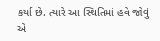કર્યા છે. ત્યારે આ સ્થિતિમાં હવે જોવું એ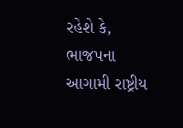રહેશે કે, ભાજપના આગામી રાષ્ટ્રીય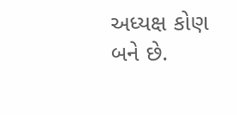અધ્યક્ષ કોણ બને છે.